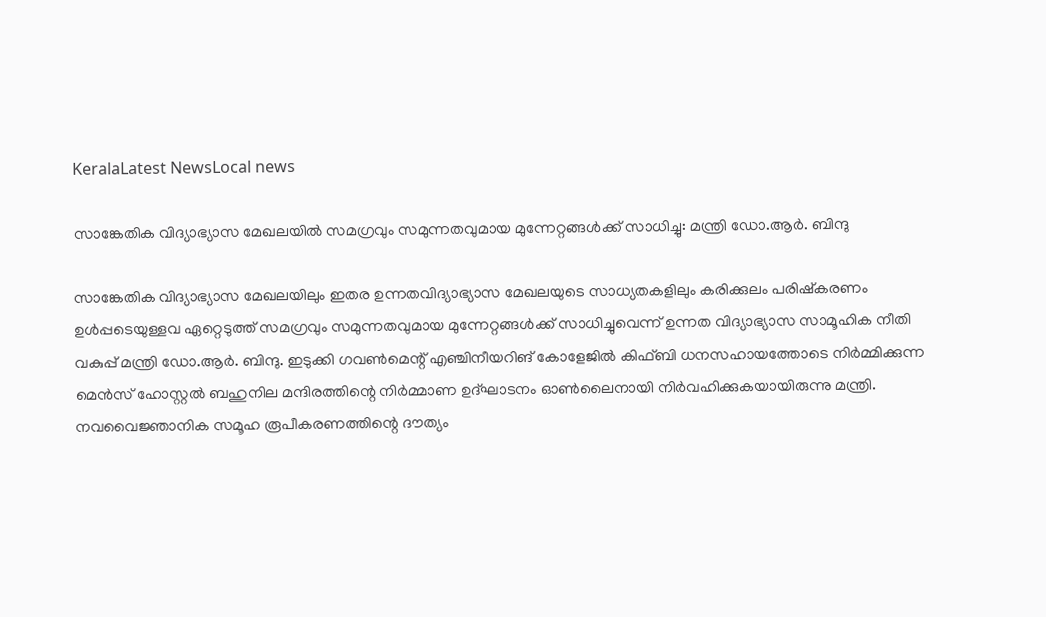KeralaLatest NewsLocal news

സാങ്കേതിക വിദ്യാഭ്യാസ മേഖലയില്‍ സമഗ്രവും സമുന്നതവുമായ മുന്നേറ്റങ്ങള്‍ക്ക് സാധിച്ചു: മന്ത്രി ഡോ.ആര്‍. ബിന്ദു

സാങ്കേതിക വിദ്യാഭ്യാസ മേഖലയിലും ഇതര ഉന്നതവിദ്യാഭ്യാസ മേഖലയുടെ സാധ്യതകളിലും കരിക്കുലം പരിഷ്‌കരണം ഉള്‍പ്പടെയുള്ളവ ഏറ്റെടുത്ത് സമഗ്രവും സമുന്നതവുമായ മുന്നേറ്റങ്ങള്‍ക്ക് സാധിച്ചുവെന്ന് ഉന്നത വിദ്യാഭ്യാസ സാമൂഹിക നീതി വകുപ്പ് മന്ത്രി ഡോ.ആര്‍. ബിന്ദു. ഇടുക്കി ഗവണ്‍മെന്റ് എഞ്ചിനീയറിങ് കോളേജില്‍ കിഫ്ബി ധനസഹായത്തോടെ നിര്‍മ്മിക്കുന്ന മെന്‍സ് ഹോസ്റ്റല്‍ ബഹുനില മന്ദിരത്തിന്റെ നിര്‍മ്മാണ ഉദ്ഘാടനം ഓണ്‍ലൈനായി നിര്‍വഹിക്കുകയായിരുന്നു മന്ത്രി. നവവൈജ്ഞാനിക സമൂഹ രൂപീകരണത്തിന്റെ ദൗത്യം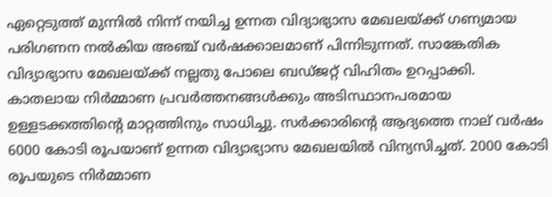ഏറ്റെടുത്ത് മുന്നില്‍ നിന്ന് നയിച്ച ഉന്നത വിദ്യാഭ്യാസ മേഖലയ്ക്ക് ഗണ്യമായ പരിഗണന നല്‍കിയ അഞ്ച് വര്‍ഷക്കാലമാണ് പിന്നിടുന്നത്. സാങ്കേതിക വിദ്യാഭ്യാസ മേഖലയ്ക്ക് നല്ലതു പോലെ ബഡ്ജറ്റ് വിഹിതം ഉറപ്പാക്കി. കാതലായ നിര്‍മ്മാണ പ്രവര്‍ത്തനങ്ങള്‍ക്കും അടിസ്ഥാനപരമായ ഉള്ളടക്കത്തിന്റെ മാറ്റത്തിനും സാധിച്ചു. സര്‍ക്കാരിന്റെ ആദ്യത്തെ നാല് വര്‍ഷം 6000 കോടി രൂപയാണ് ഉന്നത വിദ്യാഭ്യാസ മേഖലയില്‍ വിന്യസിച്ചത്. 2000 കോടി രൂപയുടെ നിര്‍മ്മാണ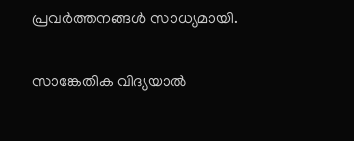പ്രവര്‍ത്തനങ്ങള്‍ സാധ്യമായി.

സാങ്കേതിക വിദ്യയാല്‍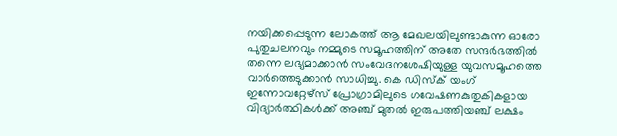നയിക്കപ്പെടുന്ന ലോകത്ത് ആ മേഖലയിലുണ്ടാകുന്ന ഓരോ പുതുചലനവും നമ്മുടെ സമൂഹത്തിന് അതേ സന്ദര്‍ഭത്തില്‍ തന്നെ ലഭ്യമാക്കാന്‍ സംവേദനശേഷിയുള്ള യുവസമൂഹത്തെ വാര്‍ത്തെടുക്കാന്‍ സാധിച്ചു. കെ ഡിസ്‌ക് യംഗ് ഇന്നോവറ്റേഴ്‌സ് പ്രോഗ്രാമിലുടെ ഗവേഷണകുതുകികളായ വിദ്യാര്‍ത്ഥികള്‍ക്ക് അഞ്ച് മുതല്‍ ഇരുപത്തിയഞ്ച് ലക്ഷം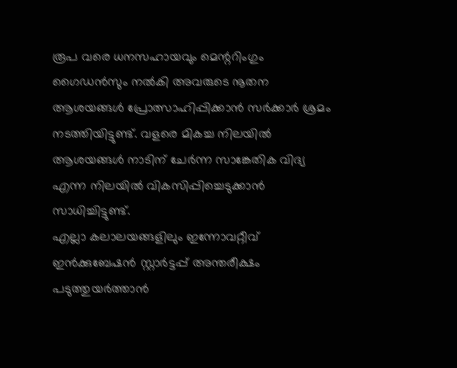രൂപ വരെ ധനസഹായവും മെന്ററിംഗും ഗൈഡന്‍സും നല്‍കി അവരുടെ നൂതന ആശയങ്ങള്‍ പ്രോത്സാഹിപ്പിക്കാന്‍ സര്‍ക്കാര്‍ ശ്രമം നടത്തിയിട്ടുണ്ട്. വളരെ മികച്ച നിലയില്‍ ആശയങ്ങള്‍ നാടിന് ചേര്‍ന്ന സാങ്കേതിക വിദ്യ എന്ന നിലയില്‍ വികസിപ്പിച്ചെടുക്കാന്‍ സാധിച്ചിട്ടുണ്ട്.
എല്ലാ കലാലയങ്ങളിലും ഇന്നോവറ്റീവ് ഇന്‍ക്കുബേഷന്‍ സ്റ്റാര്‍ട്ടപ്പ് അന്തരീക്ഷം പടുത്തുയര്‍ത്താന്‍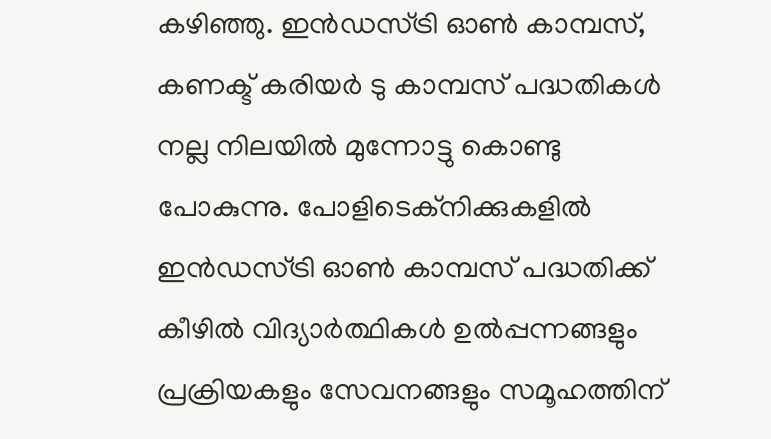കഴിഞ്ഞു. ഇന്‍ഡസ്ട്രി ഓണ്‍ കാമ്പസ്, കണക്ട് കരിയര്‍ ടു കാമ്പസ് പദ്ധതികള്‍ നല്ല നിലയില്‍ മുന്നോട്ടു കൊണ്ടു പോകുന്നു. പോളിടെക്‌നിക്കുകളില്‍ ഇന്‍ഡസ്ട്രി ഓണ്‍ കാമ്പസ് പദ്ധതിക്ക് കീഴില്‍ വിദ്യാര്‍ത്ഥികള്‍ ഉല്‍പ്പന്നങ്ങളും പ്രക്രിയകളും സേവനങ്ങളും സമൂഹത്തിന്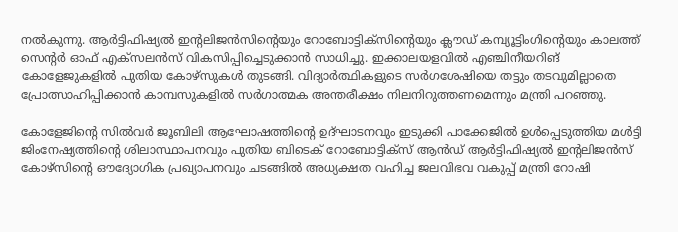നല്‍കുന്നു. ആര്‍ട്ടിഫിഷ്യല്‍ ഇന്റലിജന്‍സിന്റെയും റോബോട്ടിക്‌സിന്റെയും ക്ലൗഡ് കമ്പ്യൂട്ടിംഗിന്റെയും കാലത്ത് സെന്റര്‍ ഓഫ് എക്‌സലന്‍സ് വികസിപ്പിച്ചെടുക്കാന്‍ സാധിച്ചു. ഇക്കാലയളവില്‍ എഞ്ചിനീയറിങ് കോളേജുകളില്‍ പുതിയ കോഴ്‌സുകള്‍ തുടങ്ങി. വിദ്യാര്‍ത്ഥികളുടെ സര്‍ഗശേഷിയെ തട്ടും തടവുമില്ലാതെ പ്രോത്സാഹിപ്പിക്കാന്‍ കാമ്പസുകളില്‍ സര്‍ഗാത്മക അന്തരീക്ഷം നിലനിറുത്തണമെന്നും മന്ത്രി പറഞ്ഞു.

കോളേജിന്റെ സില്‍വര്‍ ജൂബിലി ആഘോഷത്തിന്റെ ഉദ്ഘാടനവും ഇടുക്കി പാക്കേജില്‍ ഉള്‍പ്പെടുത്തിയ മള്‍ട്ടി ജിംനേഷ്യത്തിന്റെ ശിലാസ്ഥാപനവും പുതിയ ബിടെക് റോബോട്ടിക്സ് ആന്‍ഡ് ആര്‍ട്ടിഫിഷ്യല്‍ ഇന്റലിജന്‍സ് കോഴ്സിന്റെ ഔദ്യോഗിക പ്രഖ്യാപനവും ചടങ്ങില്‍ അധ്യക്ഷത വഹിച്ച ജലവിഭവ വകുപ്പ് മന്ത്രി റോഷി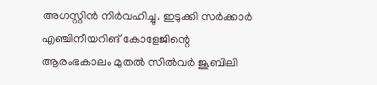അഗസ്റ്റിന്‍ നിര്‍വഹിച്ചു. ഇടുക്കി സര്‍ക്കാര്‍ എഞ്ചിനീയറിങ് കോളേജിന്റെ ആരംഭകാലം മുതല്‍ സില്‍വര്‍ ജൂബിലി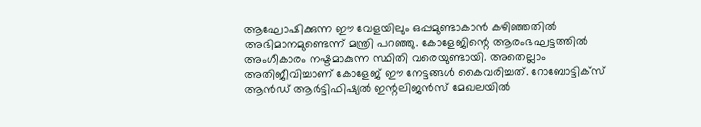ആഘോഷിക്കുന്ന ഈ വേളയിലും ഒപ്പമുണ്ടാകാന്‍ കഴിഞ്ഞതില്‍ അഭിമാനമുണ്ടെന്ന് മന്ത്രി പറഞ്ഞു. കോളേജിന്റെ ആരംഭഘട്ടത്തില്‍ അംഗീകാരം നഷ്ടമാകുന്ന സ്ഥിതി വരെയുണ്ടായി. അതെല്ലാം അതിജീവിച്ചാണ് കോളേജ് ഈ നേട്ടങ്ങള്‍ കൈവരിച്ചത്. റോബോട്ടിക്സ് ആന്‍ഡ് ആര്‍ട്ടിഫിഷ്യല്‍ ഇന്റലിജന്‍സ് മേഖലയില്‍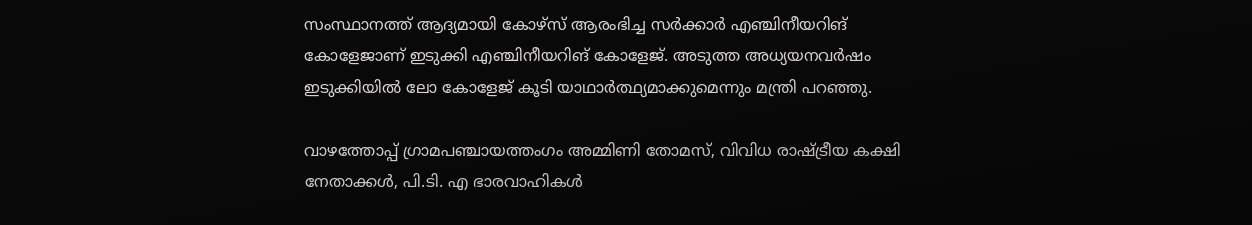സംസ്ഥാനത്ത് ആദ്യമായി കോഴ്‌സ് ആരംഭിച്ച സര്‍ക്കാര്‍ എഞ്ചിനീയറിങ് കോളേജാണ് ഇടുക്കി എഞ്ചിനീയറിങ് കോളേജ്. അടുത്ത അധ്യയനവര്‍ഷം ഇടുക്കിയില്‍ ലോ കോളേജ് കൂടി യാഥാര്‍ത്ഥ്യമാക്കുമെന്നും മന്ത്രി പറഞ്ഞു.

വാഴത്തോപ്പ് ഗ്രാമപഞ്ചായത്തംഗം അമ്മിണി തോമസ്, വിവിധ രാഷ്ട്രീയ കക്ഷി നേതാക്കള്‍, പി.ടി. എ ഭാരവാഹികള്‍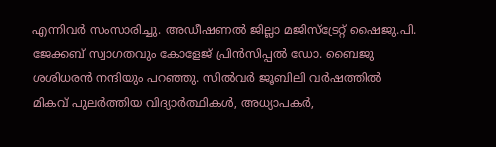എന്നിവര്‍ സംസാരിച്ചു. അഡീഷണല്‍ ജില്ലാ മജിസ്‌ട്രേറ്റ് ഷൈജു.പി. ജേക്കബ് സ്വാഗതവും കോളേജ് പ്രിന്‍സിപ്പല്‍ ഡോ. ബൈജു ശശിധരന്‍ നന്ദിയും പറഞ്ഞു. സില്‍വര്‍ ജൂബിലി വര്‍ഷത്തില്‍ മികവ് പുലര്‍ത്തിയ വിദ്യാര്‍ത്ഥികള്‍, അധ്യാപകര്‍,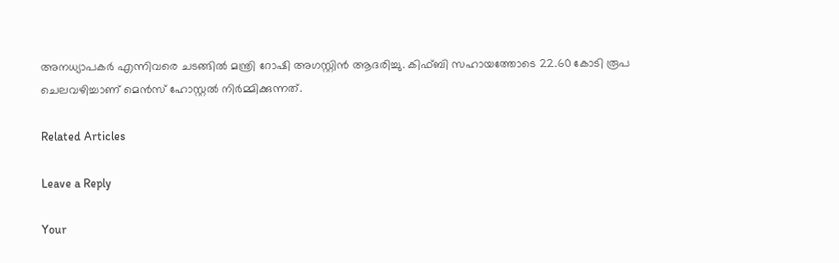അനധ്യാപകര്‍ എന്നിവരെ ചടങ്ങില്‍ മന്ത്രി റോഷി അഗസ്റ്റിന്‍ ആദരിച്ചു. കിഫ്ബി സഹായത്തോടെ 22.60 കോടി രൂപ ചെലവഴിച്ചാണ് മെന്‍സ് ഹോസ്റ്റല്‍ നിര്‍മ്മിക്കുന്നത്.

Related Articles

Leave a Reply

Your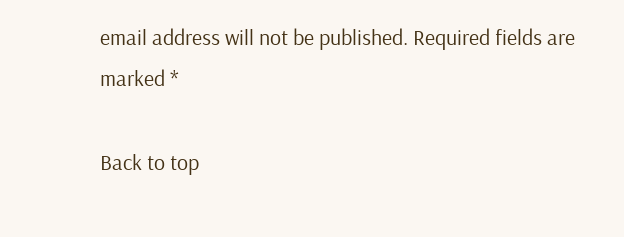email address will not be published. Required fields are marked *

Back to top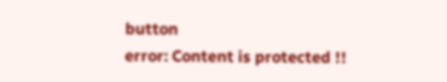button
error: Content is protected !!